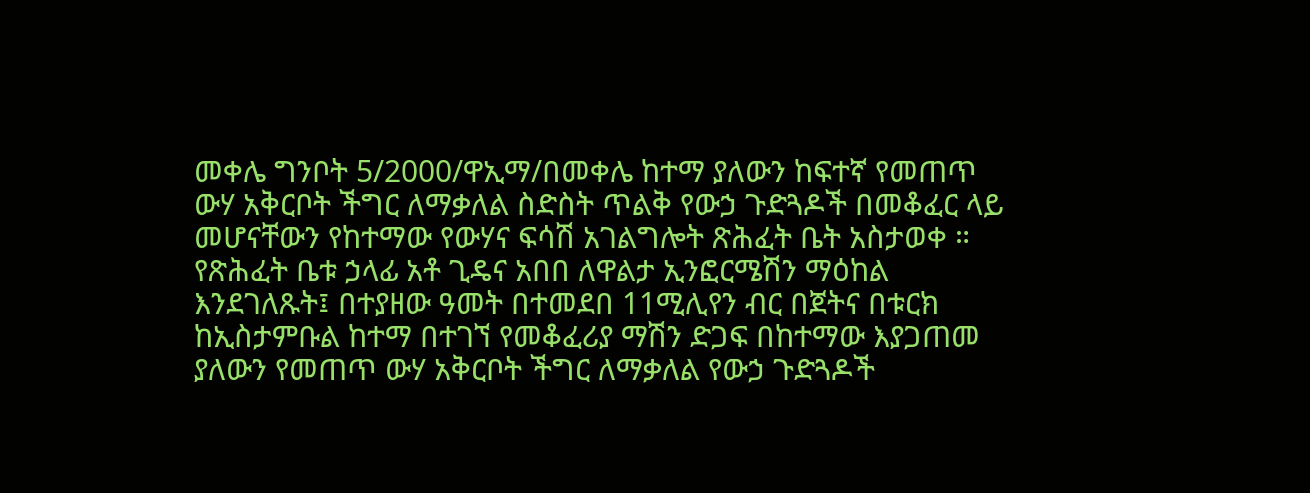መቀሌ ግንቦት 5/2000/ዋኢማ/በመቀሌ ከተማ ያለውን ከፍተኛ የመጠጥ ውሃ አቅርቦት ችግር ለማቃለል ስድስት ጥልቅ የውኃ ጉድጓዶች በመቆፈር ላይ መሆናቸውን የከተማው የውሃና ፍሳሽ አገልግሎት ጽሕፈት ቤት አስታወቀ ።
የጽሕፈት ቤቱ ኃላፊ አቶ ጊዴና አበበ ለዋልታ ኢንፎርሜሽን ማዕከል እንደገለጹት፤ በተያዘው ዓመት በተመደበ 11ሚሊየን ብር በጀትና በቱርክ ከኢስታምቡል ከተማ በተገኘ የመቆፈሪያ ማሽን ድጋፍ በከተማው እያጋጠመ ያለውን የመጠጥ ውሃ አቅርቦት ችግር ለማቃለል የውኃ ጉድጓዶች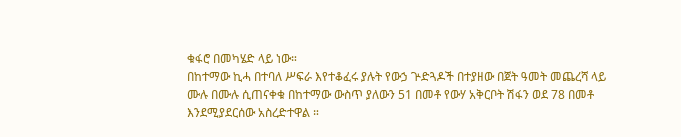ቁፋሮ በመካሄድ ላይ ነው።
በከተማው ኪሓ በተባለ ሥፍራ እየተቆፈሩ ያሉት የውኃ ጕድጓዶች በተያዘው በጀት ዓመት መጨረሻ ላይ ሙሉ በሙሉ ሲጠናቀቁ በከተማው ውስጥ ያለውን 51 በመቶ የውሃ አቅርቦት ሽፋን ወደ 78 በመቶ እንደሚያደርሰው አስረድተዋል ።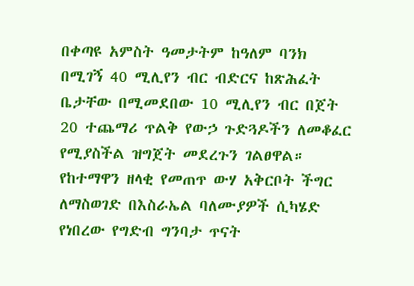በቀጣዩ አምስት ዓመታትም ከዓለም ባንክ በሚገኝ 40 ሚሊየን ብር ብድርና ከጽሕፈት ቤታቸው በሚመደበው 10 ሚሊየን ብር በጀት 20 ተጨማሪ ጥልቅ የውኃ ጉድጓዶችን ለመቆፈር የሚያስችል ዝግጀት መደረጉን ገልፀዋል።
የከተማዋን ዘላቂ የመጠጥ ውሃ አቅርቦት ችግር ለማስወገድ በእስራኤል ባለሙያዎች ሲካሄድ የነበረው የግድብ ግንባታ ጥናት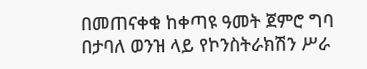በመጠናቀቁ ከቀጣዩ ዓመት ጀምሮ ግባ በታባለ ወንዝ ላይ የኮንስትራክሽን ሥራ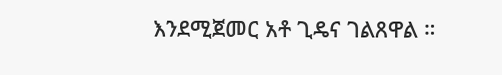እንደሚጀመር አቶ ጊዴና ገልጸዋል ።